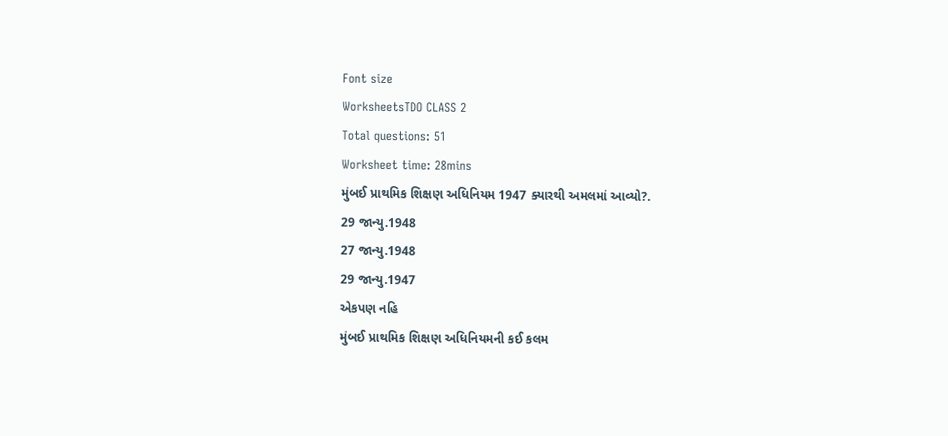Font size
WorksheetsTDO CLASS 2
Total questions: 51
Worksheet time: 28mins
મુંબઈ પ્રાથમિક શિક્ષણ અધિનિયમ 1947 ક્યારથી અમલમાં આવ્યો?.
29 જાન્યુ.1948
27 જાન્યુ.1948
29 જાન્યુ.1947
એકપણ નહિ
મુંબઈ પ્રાથમિક શિક્ષણ અધિનિયમની કઈ કલમ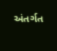અંતર્ગત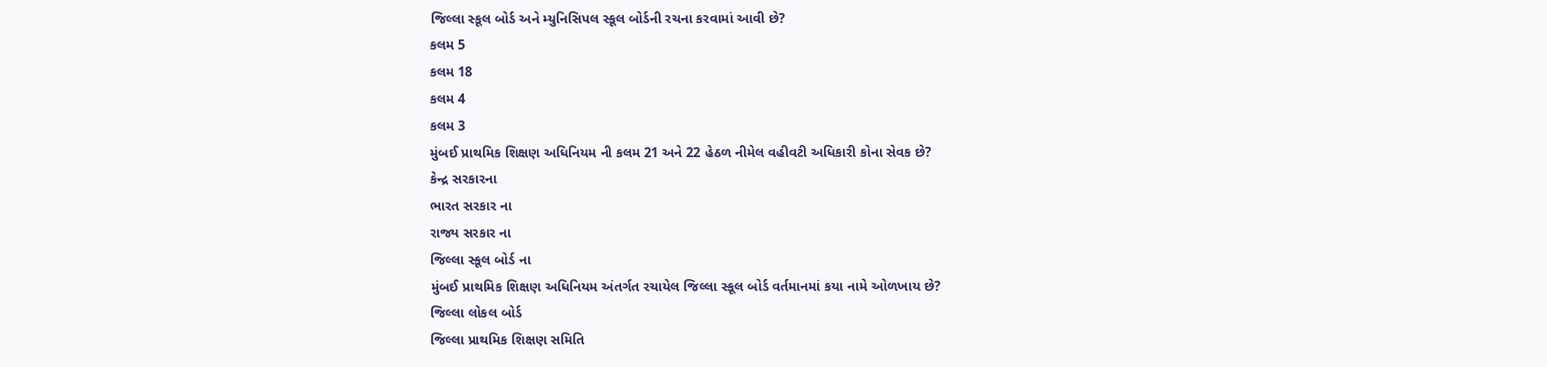જિલ્લા સ્કૂલ બોર્ડ અને મ્યુનિસિપલ સ્કૂલ બોર્ડની રચના કરવામાં આવી છે?
કલમ 5
કલમ 18
કલમ 4
કલમ 3
મુંબઈ પ્રાથમિક શિક્ષણ અધિનિયમ ની કલમ 21 અને 22 હેઠળ નીમેલ વહીવટી અધિકારી કોના સેવક છે?
કેન્દ્ર સરકારના
ભારત સરકાર ના
રાજ્ય સરકાર ના
જિલ્લા સ્કૂલ બોર્ડ ના
મુંબઈ પ્રાથમિક શિક્ષણ અધિનિયમ અંતર્ગત રચાયેલ જિલ્લા સ્કૂલ બોર્ડ વર્તમાનમાં કયા નામે ઓળખાય છે?
જિલ્લા લોકલ બોર્ડ
જિલ્લા પ્રાથમિક શિક્ષણ સમિતિ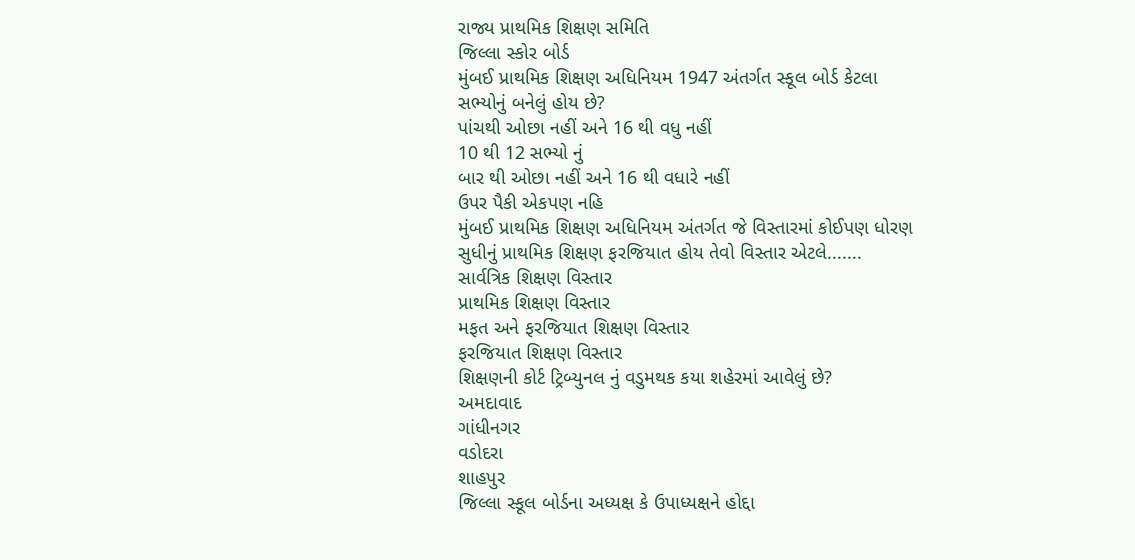રાજ્ય પ્રાથમિક શિક્ષણ સમિતિ
જિલ્લા સ્કોર બોર્ડ
મુંબઈ પ્રાથમિક શિક્ષણ અધિનિયમ 1947 અંતર્ગત સ્કૂલ બોર્ડ કેટલા સભ્યોનું બનેલું હોય છે?
પાંચથી ઓછા નહીં અને 16 થી વધુ નહીં
10 થી 12 સભ્યો નું
બાર થી ઓછા નહીં અને 16 થી વધારે નહીં
ઉપર પૈકી એકપણ નહિ
મુંબઈ પ્રાથમિક શિક્ષણ અધિનિયમ અંતર્ગત જે વિસ્તારમાં કોઈપણ ધોરણ સુધીનું પ્રાથમિક શિક્ષણ ફરજિયાત હોય તેવો વિસ્તાર એટલે.......
સાર્વત્રિક શિક્ષણ વિસ્તાર
પ્રાથમિક શિક્ષણ વિસ્તાર
મફત અને ફરજિયાત શિક્ષણ વિસ્તાર
ફરજિયાત શિક્ષણ વિસ્તાર
શિક્ષણની કોર્ટ ટ્રિબ્યુનલ નું વડુમથક કયા શહેરમાં આવેલું છે?
અમદાવાદ
ગાંધીનગર
વડોદરા
શાહપુર
જિલ્લા સ્કૂલ બોર્ડના અધ્યક્ષ કે ઉપાધ્યક્ષને હોદ્દા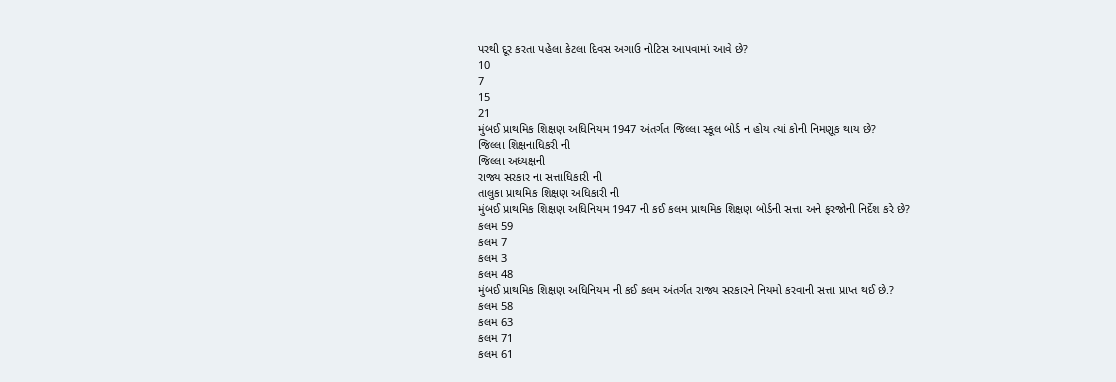પરથી દૂર કરતા પહેલા કેટલા દિવસ અગાઉ નોટિસ આપવામાં આવે છે?
10
7
15
21
મુંબઈ પ્રાથમિક શિક્ષણ અધિનિયમ 1947 અંતર્ગત જિલ્લા સ્કૂલ બોર્ડ ન હોય ત્યાં કોની નિમણૂક થાય છે?
જિલ્લા શિક્ષનાધિકરી ની
જિલ્લા અધ્યક્ષની
રાજ્ય સરકાર ના સત્તાધિકારી ની
તાલુકા પ્રાથમિક શિક્ષણ અધિકારી ની
મુંબઈ પ્રાથમિક શિક્ષણ અધિનિયમ 1947 ની કઈ કલમ પ્રાથમિક શિક્ષણ બોર્ડની સત્તા અને ફરજોની નિર્દેશ કરે છે?
કલમ 59
કલમ 7
કલમ 3
કલમ 48
મુંબઈ પ્રાથમિક શિક્ષણ અધિનિયમ ની કઈ કલમ અંતર્ગત રાજ્ય સરકારને નિયમો કરવાની સત્તા પ્રાપ્ત થઈ છે.?
કલમ 58
કલમ 63
કલમ 71
કલમ 61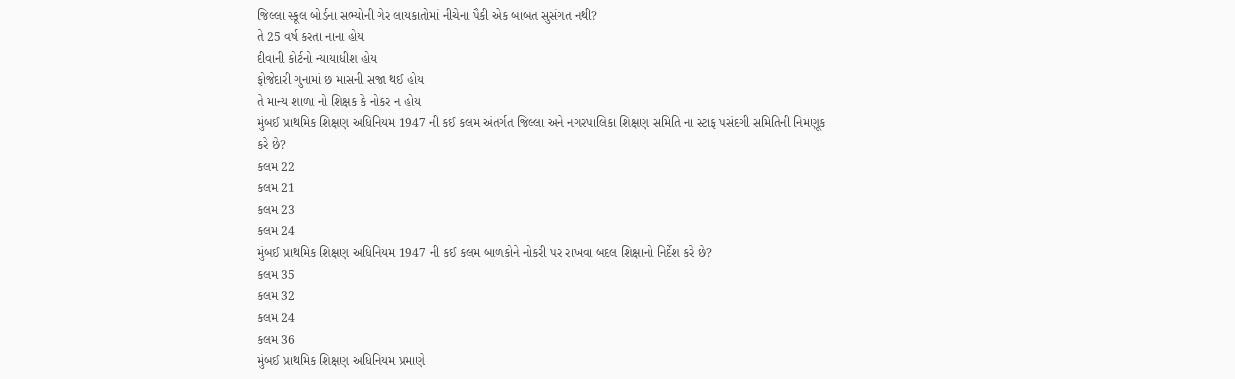જિલ્લા સ્કૂલ બોર્ડના સભ્યોની ગેર લાયકાતોમાં નીચેના પૈકી એક બાબત સુસંગત નથી?
તે 25 વર્ષ કરતા નાના હોય
દીવાની કોર્ટનો ન્યાયાધીશ હોય
ફોજેદારી ગુનામાં છ માસની સજા થઈ હોય
તે માન્ય શાળા નો શિક્ષક કે નોકર ન હોય
મુંબઈ પ્રાથમિક શિક્ષણ અધિનિયમ 1947 ની કઈ કલમ અંતર્ગત જિલ્લા અને નગરપાલિકા શિક્ષણ સમિતિ ના સ્ટાફ પસંદગી સમિતિની નિમણૂક કરે છે?
કલમ 22
કલમ 21
કલમ 23
કલમ 24
મુંબઈ પ્રાથમિક શિક્ષણ અધિનિયમ 1947 ની કઈ કલમ બાળકોને નોકરી પર રાખવા બદલ શિક્ષાનો નિર્દેશ કરે છે?
કલમ 35
કલમ 32
કલમ 24
કલમ 36
મુંબઈ પ્રાથમિક શિક્ષણ અધિનિયમ પ્રમાણે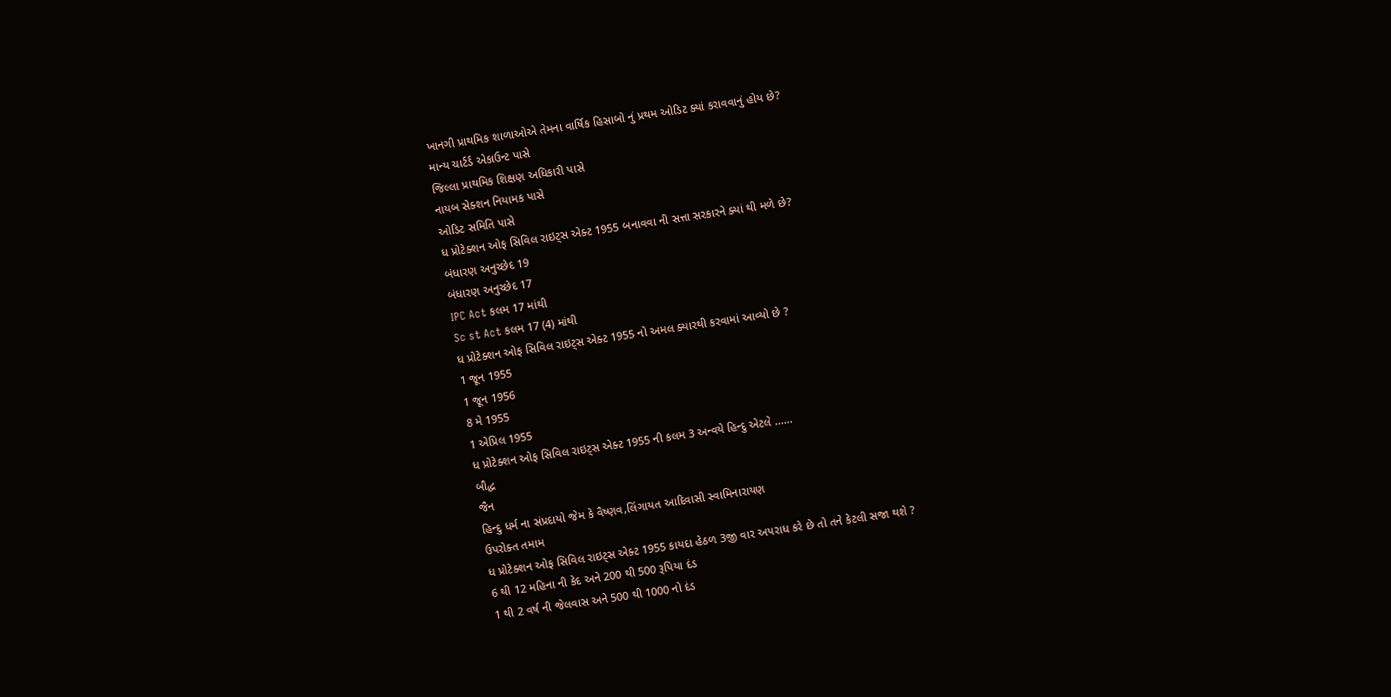ખાનગી પ્રાથમિક શાળાઓએ તેમના વાર્ષિક હિસાબો નું પ્રથમ ઓડિટ ક્યાં કરાવવાનું હોય છે?
માન્ય ચાર્ટર્ડ એકાઉન્ટ પાસે
જિલ્લા પ્રાથમિક શિક્ષણ અધિકારી પાસે
નાયબ સેક્શન નિયામક પાસે
ઓડિટ સમિતિ પાસે
ધ પ્રોટેક્શન ઓફ સિવિલ રાઇટ્સ એક્ટ 1955 બનાવવા ની સત્તા સરકારને ક્યાં થી મળે છે?
બંધારણ અનુચ્છેદ 19
બંધારણ અનુચ્છેદ 17
IPC Act કલમ 17 માંથી
Sc st Act કલમ 17 (4) માંથી
ધ પ્રોટેક્શન ઓફ સિવિલ રાઇટ્સ એક્ટ 1955 નો અમલ ક્યારથી કરવામાં આવ્યો છે ?
1 જૂન 1955
1 જૂન 1956
8 મે 1955
1 એપ્રિલ 1955
ધ પ્રોટેક્શન ઓફ સિવિલ રાઇટ્સ એક્ટ 1955 ની કલમ 3 અન્વયે હિન્દુ એટલે ......
બૌદ્ધ
જૈન
હિન્દુ ધર્મ ના સંપ્રદાયો જેમ કે વૈષ્ણવ,લિંગાયત આદિવાસી સ્વામિનારાયણ
ઉપરોક્ત તમામ
ધ પ્રોટેક્શન ઓફ સિવિલ રાઇટ્સ એક્ટ 1955 કાયદા હેઠળ 3જી વાર અપરાધ કરે છે તો તને કેટલી સજા થશે ?
6 થી 12 મહિના ની કેદ અને 200 થી 500 રૂપિયા દંડ
1 થી 2 વર્ષ ની જેલવાસ અને 500 થી 1000 નો દંડ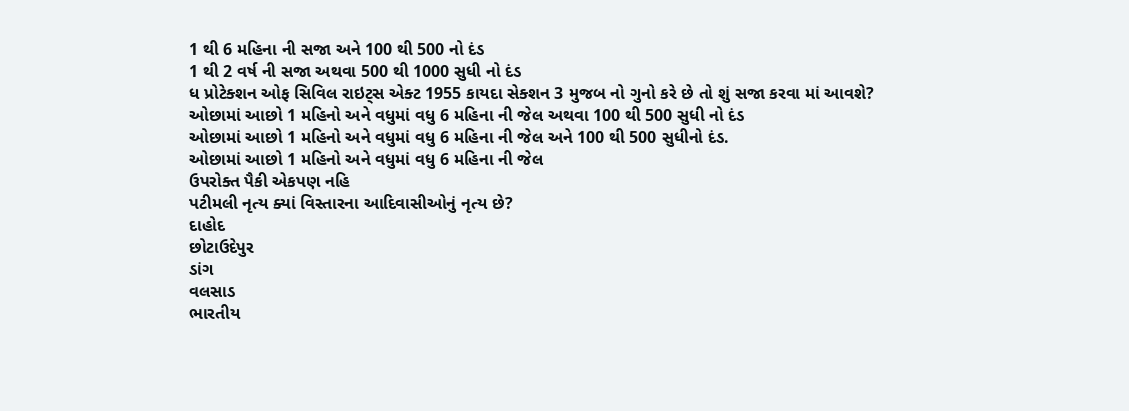1 થી 6 મહિના ની સજા અને 100 થી 500 નો દંડ
1 થી 2 વર્ષ ની સજા અથવા 500 થી 1000 સુધી નો દંડ
ધ પ્રોટેક્શન ઓફ સિવિલ રાઇટ્સ એક્ટ 1955 કાયદા સેક્શન 3 મુજબ નો ગુનો કરે છે તો શું સજા કરવા માં આવશે?
ઓછામાં આછો 1 મહિનો અને વધુમાં વધુ 6 મહિના ની જેલ અથવા 100 થી 500 સુધી નો દંડ
ઓછામાં આછો 1 મહિનો અને વધુમાં વધુ 6 મહિના ની જેલ અને 100 થી 500 સુધીનો દંડ.
ઓછામાં આછો 1 મહિનો અને વધુમાં વધુ 6 મહિના ની જેલ
ઉપરોક્ત પૈકી એકપણ નહિ
પટીમલી નૃત્ય ક્યાં વિસ્તારના આદિવાસીઓનું નૃત્ય છે?
દાહોદ
છોટાઉદેપુર
ડાંગ
વલસાડ
ભારતીય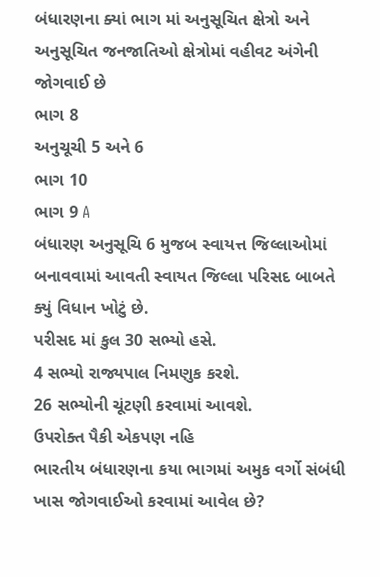બંધારણના ક્યાં ભાગ માં અનુસૂચિત ક્ષેત્રો અને અનુસૂચિત જનજાતિઓ ક્ષેત્રોમાં વહીવટ અંગેની જોગવાઈ છે
ભાગ 8
અનુચૂચી 5 અને 6
ભાગ 10
ભાગ 9 A
બંધારણ અનુસૂચિ 6 મુજબ સ્વાયત્ત જિલ્લાઓમાં બનાવવામાં આવતી સ્વાયત જિલ્લા પરિસદ બાબતે ક્યું વિધાન ખોટું છે.
પરીસદ માં કુલ 30 સભ્યો હસે.
4 સભ્યો રાજ્યપાલ નિમણુક કરશે.
26 સભ્યોની ચૂંટણી કરવામાં આવશે.
ઉપરોક્ત પૈકી એકપણ નહિ
ભારતીય બંધારણના કયા ભાગમાં અમુક વર્ગો સંબંધી ખાસ જોગવાઈઓ કરવામાં આવેલ છે?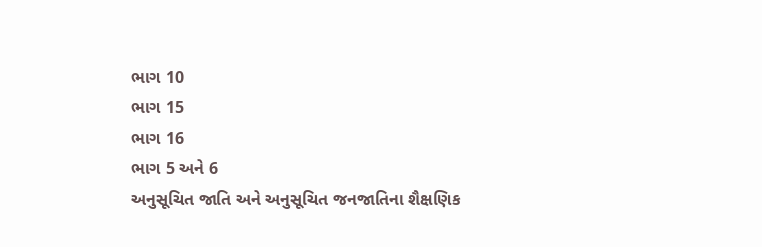ભાગ 10
ભાગ 15
ભાગ 16
ભાગ 5 અને 6
અનુસૂચિત જાતિ અને અનુસૂચિત જનજાતિના શૈક્ષણિક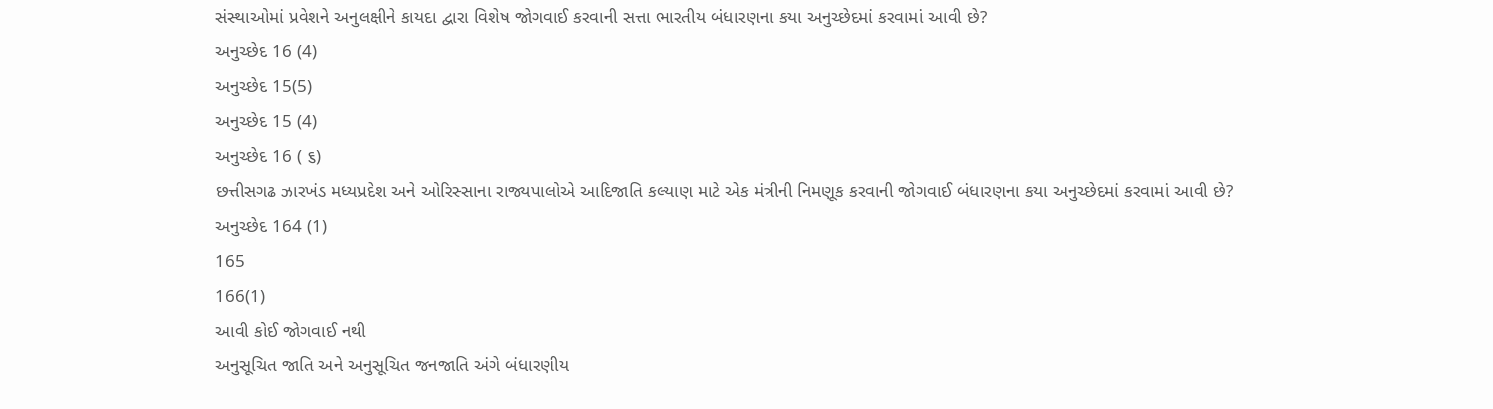સંસ્થાઓમાં પ્રવેશને અનુલક્ષીને કાયદા દ્વારા વિશેષ જોગવાઈ કરવાની સત્તા ભારતીય બંધારણના કયા અનુચ્છેદમાં કરવામાં આવી છે?
અનુચ્છેદ 16 (4)
અનુચ્છેદ 15(5)
અનુચ્છેદ 15 (4)
અનુચ્છેદ 16 ( ૬)
છત્તીસગઢ ઝારખંડ મધ્યપ્રદેશ અને ઓરિસ્સાના રાજ્યપાલોએ આદિજાતિ કલ્યાણ માટે એક મંત્રીની નિમણૂક કરવાની જોગવાઈ બંધારણના કયા અનુચ્છેદમાં કરવામાં આવી છે?
અનુચ્છેદ 164 (1)
165
166(1)
આવી કોઈ જોગવાઈ નથી
અનુસૂચિત જાતિ અને અનુસૂચિત જનજાતિ અંગે બંધારણીય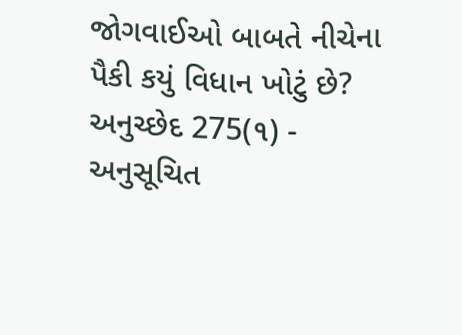જોગવાઈઓ બાબતે નીચેના પૈકી કયું વિધાન ખોટું છે?
અનુચ્છેદ 275(૧) - અનુસૂચિત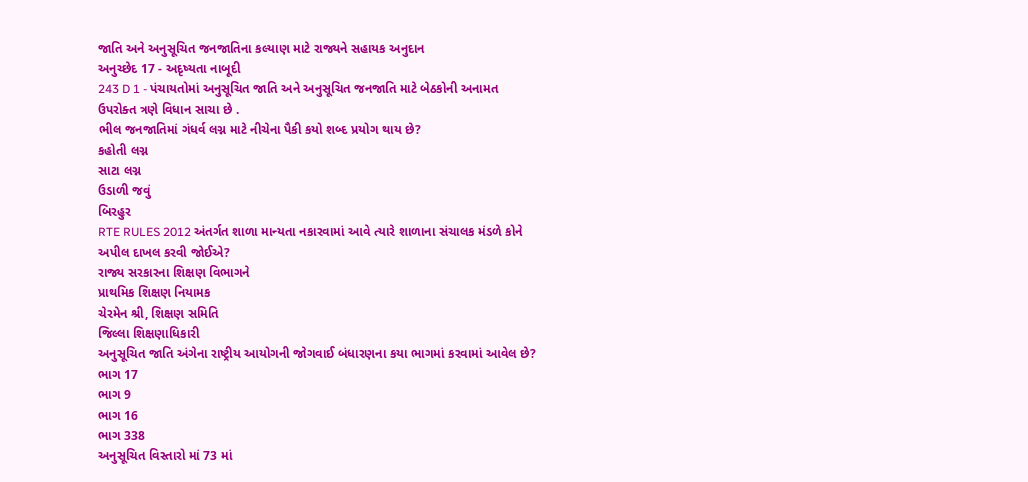જાતિ અને અનુસૂચિત જનજાતિના કલ્યાણ માટે રાજ્યને સહાયક અનુદાન
અનુચ્છેદ 17 - અદૃષ્યતા નાબૂદી
243 D 1 - પંચાયતોમાં અનુસૂચિત જાતિ અને અનુસૂચિત જનજાતિ માટે બેઠકોની અનામત
ઉપરોક્ત ત્રણે વિધાન સાચા છે .
ભીલ જનજાતિમાં ગંધર્વ લગ્ન માટે નીચેના પૈકી કયો શબ્દ પ્રયોગ થાય છે?
કહોતી લગ્ન
સાટા લગ્ન
ઉડાળી જવું
બિરહુર
RTE RULES 2012 અંતર્ગત શાળા માન્યતા નકારવામાં આવે ત્યારે શાળાના સંચાલક મંડળે કોને અપીલ દાખલ કરવી જોઈએ?
રાજ્ય સરકારના શિક્ષણ વિભાગને
પ્રાથમિક શિક્ષણ નિયામક
ચેરમેન શ્રી, શિક્ષણ સમિતિ
જિલ્લા શિક્ષણાધિકારી
અનુસૂચિત જાતિ અંગેના રાષ્ટ્રીય આયોગની જોગવાઈ બંધારણના કયા ભાગમાં કરવામાં આવેલ છે?
ભાગ 17
ભાગ 9
ભાગ 16
ભાગ 338
અનુસૂચિત વિસ્તારો માં 73 માં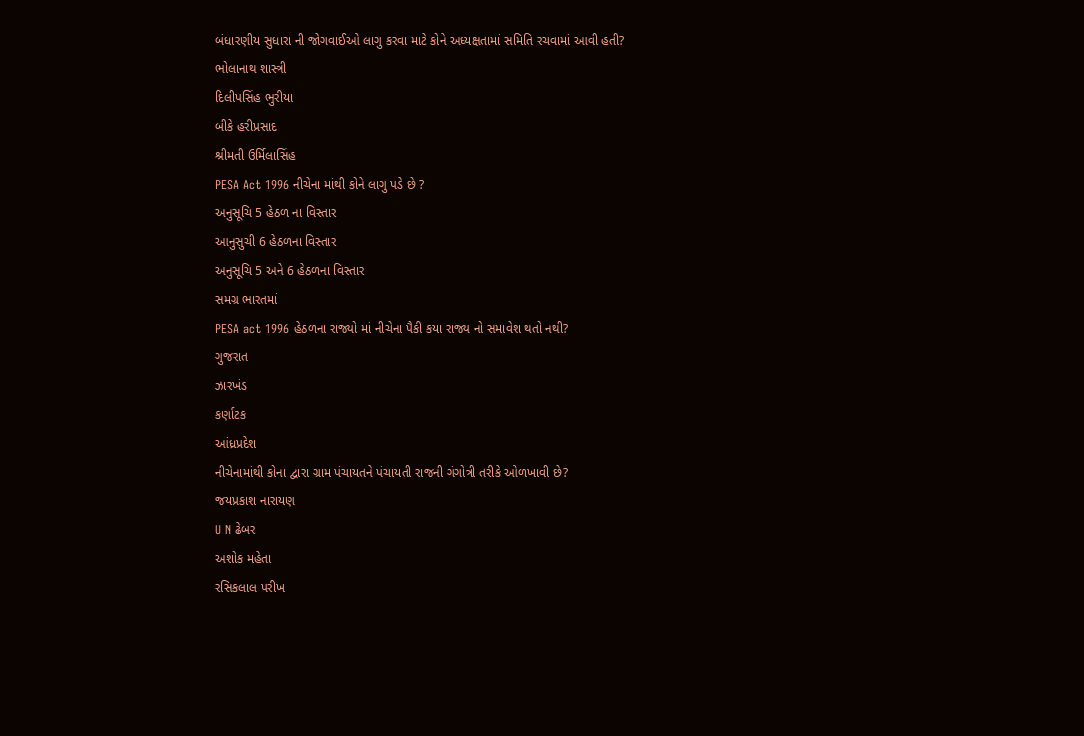બંધારણીય સુધારા ની જોગવાઈઓ લાગુ કરવા માટે કોને અધ્યક્ષતામાં સમિતિ રચવામાં આવી હતી?
ભોલાનાથ શાસ્ત્રી
દિલીપસિંહ ભુરીયા
બીકે હરીપ્રસાદ
શ્રીમતી ઉર્મિલાસિંહ
PESA Act 1996 નીચેના માંથી કોને લાગુ પડે છે ?
અનુસૂચિ 5 હેઠળ ના વિસ્તાર
આનુસુચી 6 હેઠળના વિસ્તાર
અનુસૂચિ 5 અને 6 હેઠળના વિસ્તાર
સમગ્ર ભારતમાં
PESA act 1996 હેઠળના રાજ્યો માં નીચેના પૈકી કયા રાજ્ય નો સમાવેશ થતો નથી?
ગુજરાત
ઝારખંડ
કર્ણાટક
આંધ્રપ્રદેશ
નીચેનામાંથી કોના દ્વારા ગ્રામ પંચાયતને પંચાયતી રાજની ગંગોત્રી તરીકે ઓળખાવી છે?
જયપ્રકાશ નારાયણ
U N ઢેબર
અશોક મહેતા
રસિકલાલ પરીખ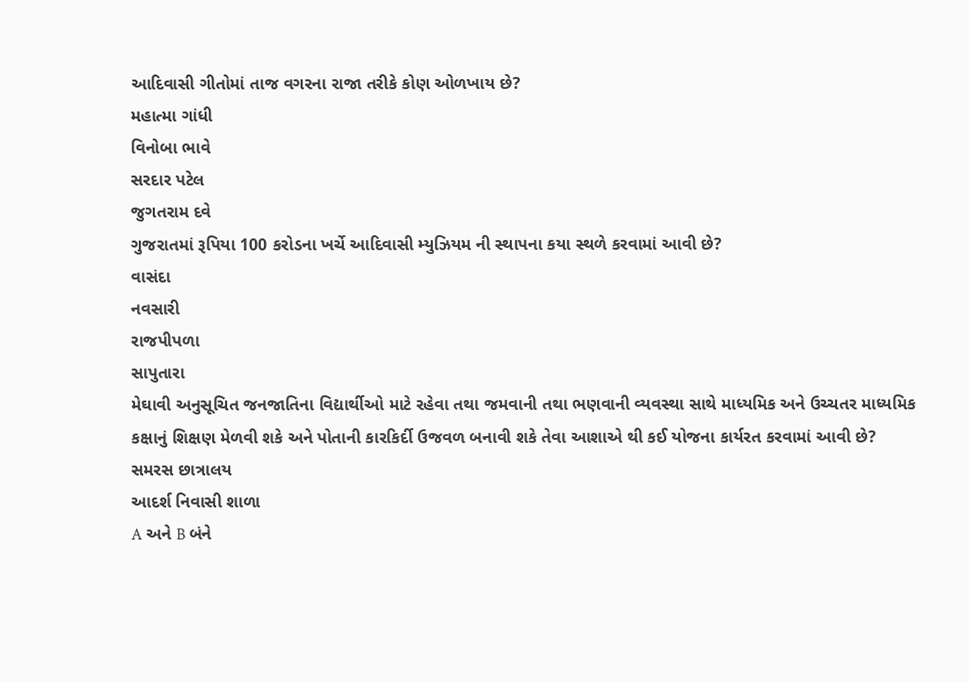આદિવાસી ગીતોમાં તાજ વગરના રાજા તરીકે કોણ ઓળખાય છે?
મહાત્મા ગાંધી
વિનોબા ભાવે
સરદાર પટેલ
જુગતરામ દવે
ગુજરાતમાં રૂપિયા 100 કરોડના ખર્ચે આદિવાસી મ્યુઝિયમ ની સ્થાપના કયા સ્થળે કરવામાં આવી છે?
વાસંદા
નવસારી
રાજપીપળા
સાપુતારા
મેઘાવી અનુસૂચિત જનજાતિના વિદ્યાર્થીઓ માટે રહેવા તથા જમવાની તથા ભણવાની વ્યવસ્થા સાથે માધ્યમિક અને ઉચ્ચતર માધ્યમિક કક્ષાનું શિક્ષણ મેળવી શકે અને પોતાની કારકિર્દી ઉજવળ બનાવી શકે તેવા આશાએ થી કઈ યોજના કાર્યરત કરવામાં આવી છે?
સમરસ છાત્રાલય
આદર્શ નિવાસી શાળા
A અને B બંને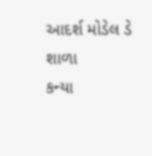આદર્શ મોડેલ ડે શાળા
કન્યા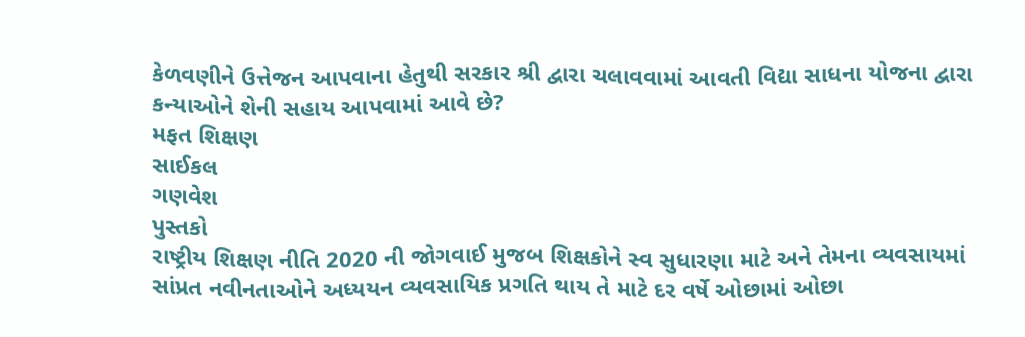કેળવણીને ઉત્તેજન આપવાના હેતુથી સરકાર શ્રી દ્વારા ચલાવવામાં આવતી વિદ્યા સાધના યોજના દ્વારા કન્યાઓને શેની સહાય આપવામાં આવે છે?
મફત શિક્ષણ
સાઈકલ
ગણવેશ
પુસ્તકો
રાષ્ટ્રીય શિક્ષણ નીતિ 2020 ની જોગવાઈ મુજબ શિક્ષકોને સ્વ સુધારણા માટે અને તેમના વ્યવસાયમાં સાંપ્રત નવીનતાઓને અધ્યયન વ્યવસાયિક પ્રગતિ થાય તે માટે દર વર્ષે ઓછામાં ઓછા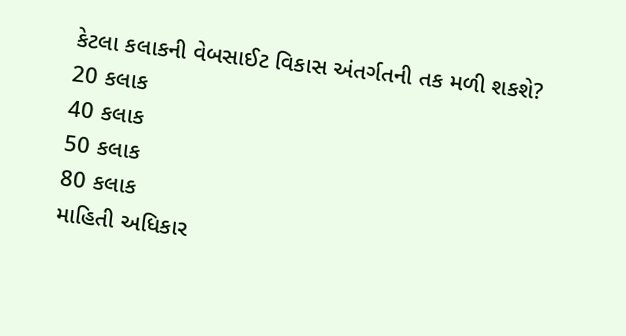કેટલા કલાકની વેબસાઈટ વિકાસ અંતર્ગતની તક મળી શકશે?
20 કલાક
40 કલાક
50 કલાક
80 કલાક
માહિતી અધિકાર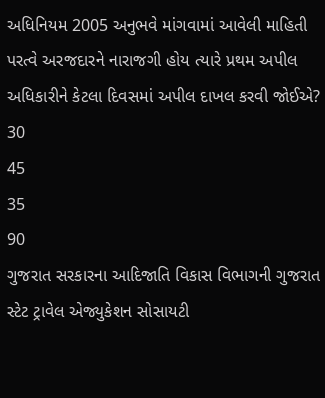અધિનિયમ 2005 અનુભવે માંગવામાં આવેલી માહિતી પરત્વે અરજદારને નારાજગી હોય ત્યારે પ્રથમ અપીલ અધિકારીને કેટલા દિવસમાં અપીલ દાખલ કરવી જોઈએ?
30
45
35
90
ગુજરાત સરકારના આદિજાતિ વિકાસ વિભાગની ગુજરાત સ્ટેટ ટ્રાવેલ એજ્યુકેશન સોસાયટી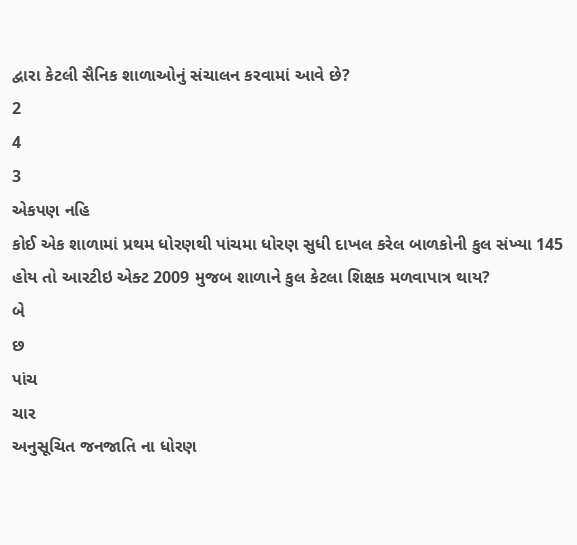દ્વારા કેટલી સૈનિક શાળાઓનું સંચાલન કરવામાં આવે છે?
2
4
3
એકપણ નહિ
કોઈ એક શાળામાં પ્રથમ ધોરણથી પાંચમા ધોરણ સુધી દાખલ કરેલ બાળકોની કુલ સંખ્યા 145 હોય તો આરટીઇ એક્ટ 2009 મુજબ શાળાને કુલ કેટલા શિક્ષક મળવાપાત્ર થાય?
બે
છ
પાંચ
ચાર
અનુસૂચિત જનજાતિ ના ધોરણ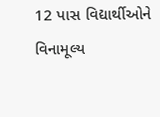12 પાસ વિદ્યાર્થીઓને વિનામૂલ્ય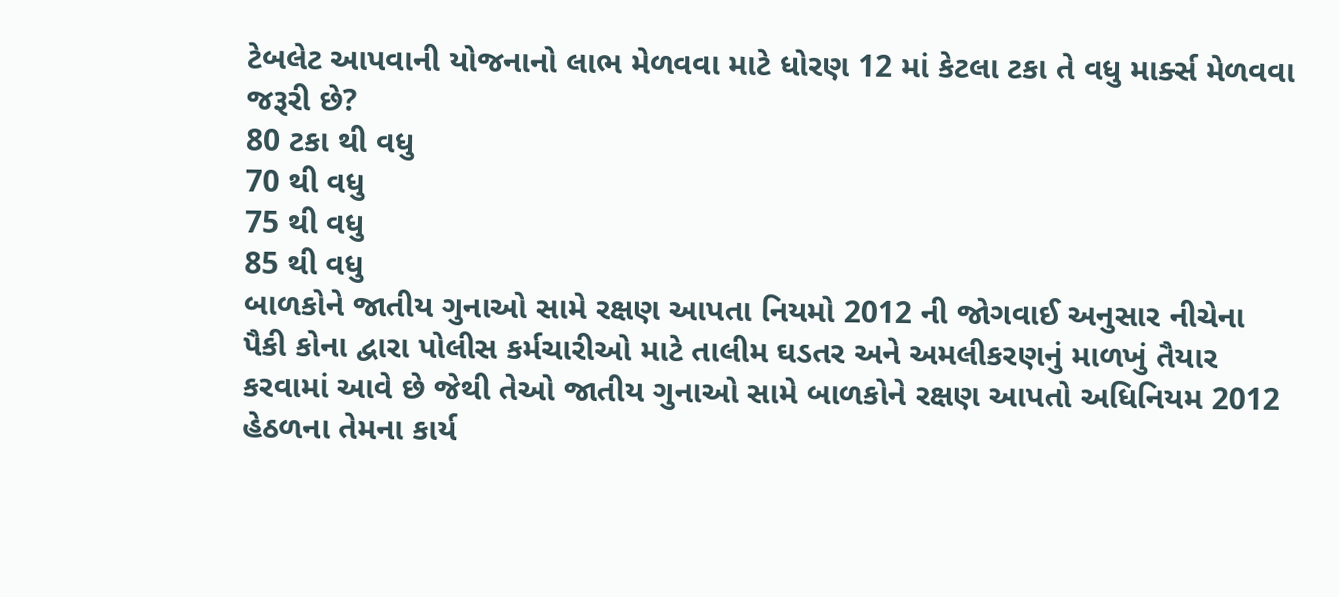ટેબલેટ આપવાની યોજનાનો લાભ મેળવવા માટે ધોરણ 12 માં કેટલા ટકા તે વધુ માર્ક્સ મેળવવા જરૂરી છે?
80 ટકા થી વધુ
70 થી વધુ
75 થી વધુ
85 થી વધુ
બાળકોને જાતીય ગુનાઓ સામે રક્ષણ આપતા નિયમો 2012 ની જોગવાઈ અનુસાર નીચેના પૈકી કોના દ્વારા પોલીસ કર્મચારીઓ માટે તાલીમ ઘડતર અને અમલીકરણનું માળખું તૈયાર કરવામાં આવે છે જેથી તેઓ જાતીય ગુનાઓ સામે બાળકોને રક્ષણ આપતો અધિનિયમ 2012 હેઠળના તેમના કાર્ય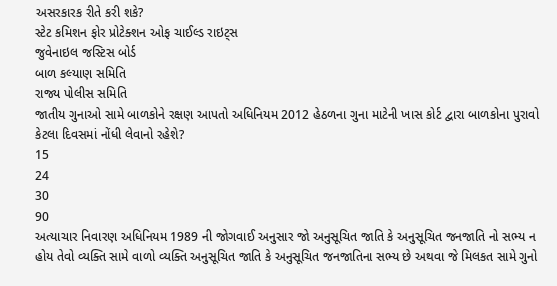અસરકારક રીતે કરી શકે?
સ્ટેટ કમિશન ફોર પ્રોટેક્શન ઓફ ચાઈલ્ડ રાઇટ્સ
જુવેનાઇલ જસ્ટિસ બોર્ડ
બાળ કલ્યાણ સમિતિ
રાજ્ય પોલીસ સમિતિ
જાતીય ગુનાઓ સામે બાળકોને રક્ષણ આપતો અધિનિયમ 2012 હેઠળના ગુના માટેની ખાસ કોર્ટ દ્વારા બાળકોના પુરાવો કેટલા દિવસમાં નોંધી લેવાનો રહેશે?
15
24
30
90
અત્યાચાર નિવારણ અધિનિયમ 1989 ની જોગવાઈ અનુસાર જો અનુસૂચિત જાતિ કે અનુસૂચિત જનજાતિ નો સભ્ય ન હોય તેવો વ્યક્તિ સામે વાળો વ્યક્તિ અનુસૂચિત જાતિ કે અનુસૂચિત જનજાતિના સભ્ય છે અથવા જે મિલકત સામે ગુનો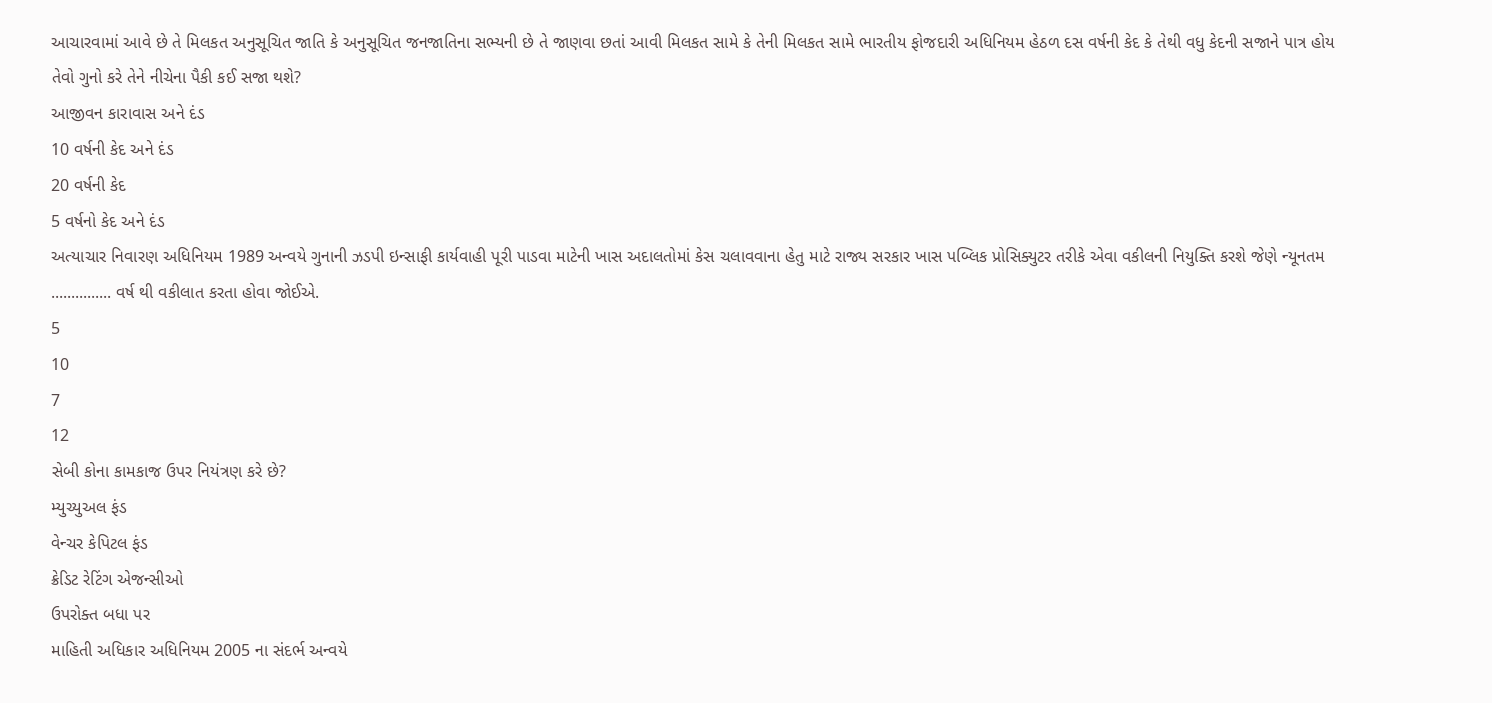આચારવામાં આવે છે તે મિલકત અનુસૂચિત જાતિ કે અનુસૂચિત જનજાતિના સભ્યની છે તે જાણવા છતાં આવી મિલકત સામે કે તેની મિલકત સામે ભારતીય ફોજદારી અધિનિયમ હેઠળ દસ વર્ષની કેદ કે તેથી વધુ કેદની સજાને પાત્ર હોય તેવો ગુનો કરે તેને નીચેના પૈકી કઈ સજા થશે?
આજીવન કારાવાસ અને દંડ
10 વર્ષની કેદ અને દંડ
20 વર્ષની કેદ
5 વર્ષનો કેદ અને દંડ
અત્યાચાર નિવારણ અધિનિયમ 1989 અન્વયે ગુનાની ઝડપી ઇન્સાફી કાર્યવાહી પૂરી પાડવા માટેની ખાસ અદાલતોમાં કેસ ચલાવવાના હેતુ માટે રાજ્ય સરકાર ખાસ પબ્લિક પ્રોસિક્યુટર તરીકે એવા વકીલની નિયુક્તિ કરશે જેણે ન્યૂનતમ ............... વર્ષ થી વકીલાત કરતા હોવા જોઈએ.
5
10
7
12
સેબી કોના કામકાજ ઉપર નિયંત્રણ કરે છે?
મ્યુચ્યુઅલ ફંડ
વેન્ચર કેપિટલ ફંડ
ક્રેડિટ રેટિંગ એજન્સીઓ
ઉપરોક્ત બધા પર
માહિતી અધિકાર અધિનિયમ 2005 ના સંદર્ભ અન્વયે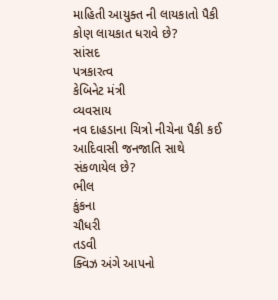માહિતી આયુક્ત ની લાયકાતો પૈકી કોણ લાયકાત ધરાવે છે?
સાંસદ
પત્રકારત્વ
કેબિનેટ મંત્રી
વ્યવસાય
નવ દાહડાના ચિત્રો નીચેના પૈકી કઈ આદિવાસી જનજાતિ સાથે સંકળાયેલ છે?
ભીલ
કુંકના
ચૌધરી
તડવી
ક્વિઝ અંગે આપનો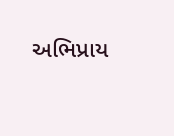અભિપ્રાય